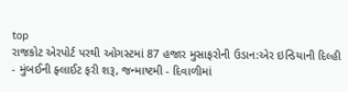top
રાજકોટ એરપોર્ટ પરથી ઓગસ્ટમાં 87 હજાર મુસાફરોની ઉડાન:એર ઇન્ડિયાની દિલ્હી - મુંબઈની ફ્લાઈટ ફરી શરૂ, જન્માષ્ટમી - દિવાળીમાં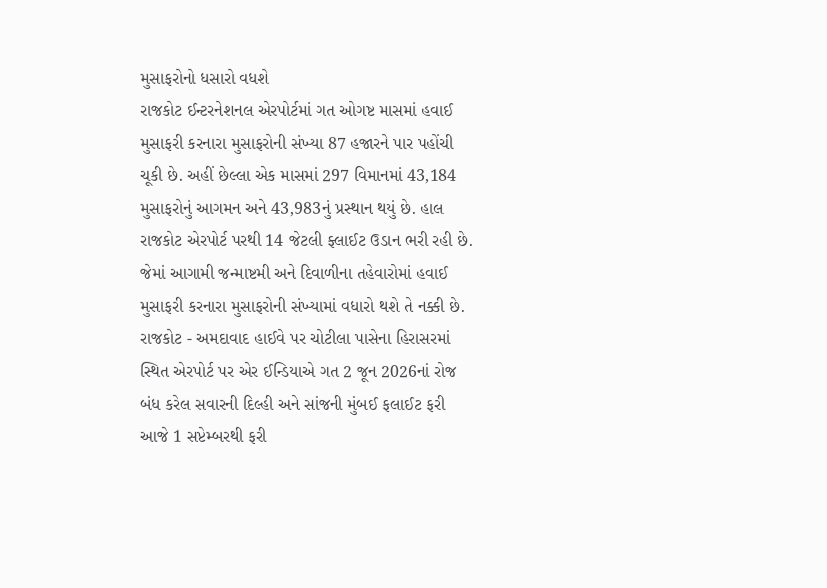મુસાફરોનો ધસારો વધશે
રાજકોટ ઈન્ટરનેશનલ એરપોર્ટમાં ગત ઓગષ્ટ માસમાં હવાઈ મુસાફરી કરનારા મુસાફરોની સંખ્યા 87 હજારને પાર પહોંચી ચૂકી છે. અહીં છેલ્લા એક માસમાં 297 વિમાનમાં 43,184 મુસાફરોનું આગમન અને 43,983નું પ્રસ્થાન થયું છે. હાલ રાજકોટ એરપોર્ટ પરથી 14 જેટલી ફ્લાઈટ ઉડાન ભરી રહી છે. જેમાં આગામી જન્માષ્ટમી અને દિવાળીના તહેવારોમાં હવાઈ મુસાફરી કરનારા મુસાફરોની સંખ્યામાં વધારો થશે તે નક્કી છે. રાજકોટ - અમદાવાદ હાઈવે પર ચોટીલા પાસેના હિરાસરમાં સ્થિત એરપોર્ટ પર એર ઈન્ડિયાએ ગત 2 જૂન 2026નાં રોજ બંધ કરેલ સવારની દિલ્હી અને સાંજની મુંબઈ ફલાઈટ ફરી આજે 1 સપ્ટેમ્બરથી ફરી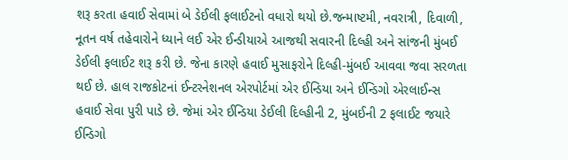શરૂ કરતા હવાઈ સેવામાં બે ડેઈલી ફલાઈટનો વધારો થયો છે.જન્માષ્ટમી, નવરાત્રી, દિવાળી, નૂતન વર્ષ તહેવારોને ધ્યાને લઈ એર ઈન્ડીયાએ આજથી સવારની દિલ્હી અને સાંજની મુંબઈ ડેઈલી ફલાઈટ શરૂ કરી છે. જેના કારણે હવાઈ મુસાફરોને દિલ્હી-મુંબઈ આવવા જવા સરળતા થઈ છે. હાલ રાજકોટનાં ઈન્ટરનેશનલ એરપોર્ટમાં એર ઈન્ડિયા અને ઈન્ડિગો એરલાઈન્સ હવાઈ સેવા પુરી પાડે છે. જેમાં એર ઈન્ડિયા ડેઈલી દિલ્હીની 2, મુંબઈની 2 ફલાઈટ જયારે ઈન્ડિગો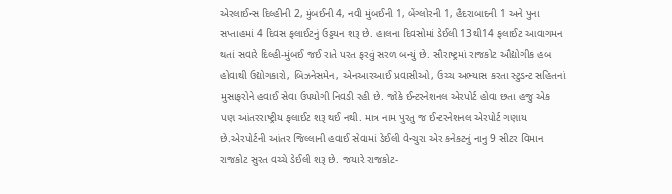એરલાઈન્સ દિલ્હીની 2, મુંબઈની 4, નવી મુંબઈની 1, બેંગ્લોરની 1, હૈદરાબાદની 1 અને પુના સપ્તાહમાં 4 દિવસ ફલાઈટનું ઉડ્ડયન શરૂ છે. હાલના દિવસોમાં ડેઈલી 13થી14 ફલાઈટ આવાગમન થતાં સવારે દિલ્હી-મુંબઈ જઈ રાતે પરત ફરવું સરળ બન્યું છે. સૌરાષ્ટ્રમાં રાજકોટ ઔદ્યોગીક હબ હોવાથી ઉદ્યોગકારો, બિઝનેસમેન, એનઆરઆઈ પ્રવાસીઓ, ઉચ્ચ અભ્યાસ કરતા સ્ટુડન્ટ સહિતનાં મુસાફરોને હવાઈ સેવા ઉપયોગી નિવડી રહી છે. જોકે ઈન્ટરનેશનલ એરપોર્ટ હોવા છતા હજુ એક પણ આંતરરાષ્ટ્રીય ફલાઈટ શરૂ થઈ નથી. માત્ર નામ પુરતુ જ ઈન્ટરનેશનલ એરપોર્ટ ગણાય છે.એરપોર્ટની આંતર જિલ્લાની હવાઈ સેવામાં ડેઈલી વેન્ચુરા એર કનેકટનું નાનુ 9 સીટર વિમાન રાજકોટ સુરત વચ્ચે ડેઈલી શરૂ છે. જયારે રાજકોટ-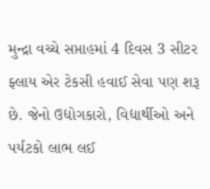મુન્દ્રા વચ્ચે સપ્તાહમાં 4 દિવસ 3 સીટર ફ્લાય એર ટેકસી હવાઈ સેવા પણ શરૂ છે. જેનો ઉદ્યોગકારો, વિદ્યાર્થીઓ અને પર્યટકો લાભ લઈ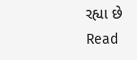રહ્યા છે
Read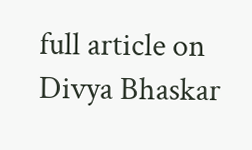full article on Divya Bhaskar